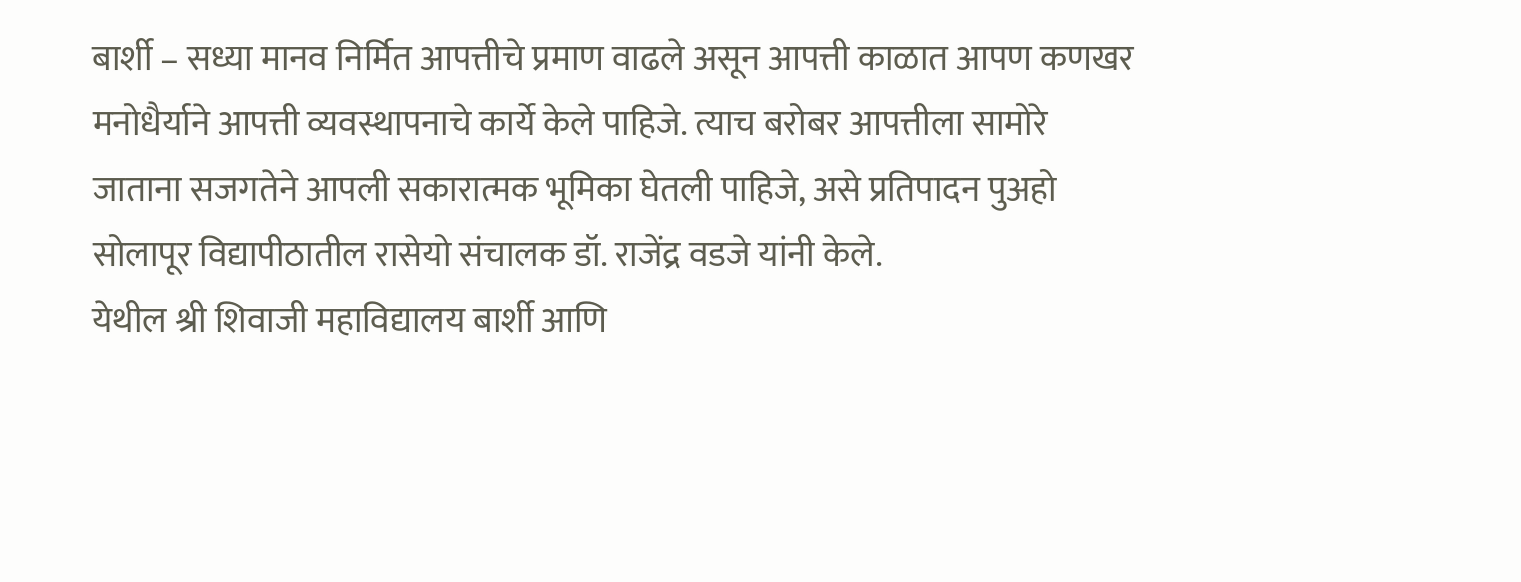बार्शी – सध्या मानव निर्मित आपत्तीचे प्रमाण वाढले असून आपत्ती काळात आपण कणखर मनोधैर्याने आपत्ती व्यवस्थापनाचे कार्ये केले पाहिजे. त्याच बरोबर आपत्तीला सामोरे जाताना सजगतेने आपली सकारात्मक भूमिका घेतली पाहिजे, असे प्रतिपादन पुअहो सोलापूर विद्यापीठातील रासेयो संचालक डॉ. राजेंद्र वडजे यांनी केले.
येथील श्री शिवाजी महाविद्यालय बार्शी आणि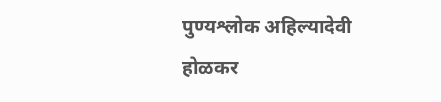पुण्यश्लोक अहिल्यादेवी होळकर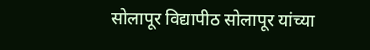सोलापूर विद्यापीठ सोलापूर यांच्या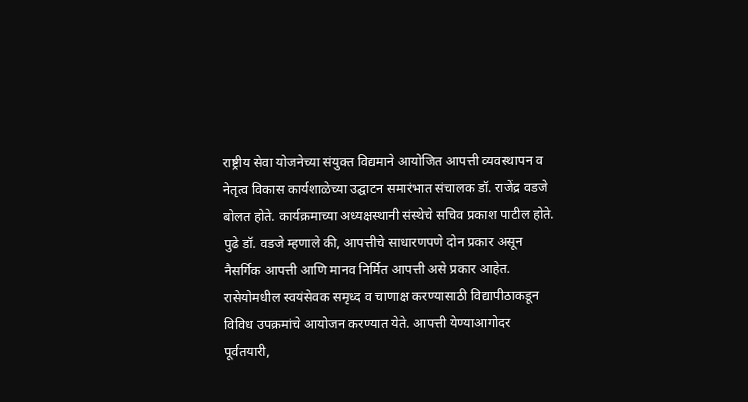राष्ट्रीय सेवा योजनेच्या संयुक्त विद्यमाने आयोजित आपत्ती व्यवस्थापन व नेतृत्व विकास कार्यशाळेच्या उद्घाटन समारंभात संचालक डॉ. राजेंद्र वडजे बोलत होते. कार्यक्रमाच्या अध्यक्षस्थानी संस्थेचे सचिव प्रकाश पाटील होते.
पुढे डॉ. वडजे म्हणाले की, आपत्तीचे साधारणपणे दोन प्रकार असून नैसर्गिक आपत्ती आणि मानव निर्मित आपत्ती असे प्रकार आहेत. रासेयोमधील स्वयंसेवक समृध्द व चाणाक्ष करण्यासाठी विद्यापीठाकडून विविध उपक्रमांचे आयोजन करण्यात येते. आपत्ती येण्याआगोदर पूर्वतयारी,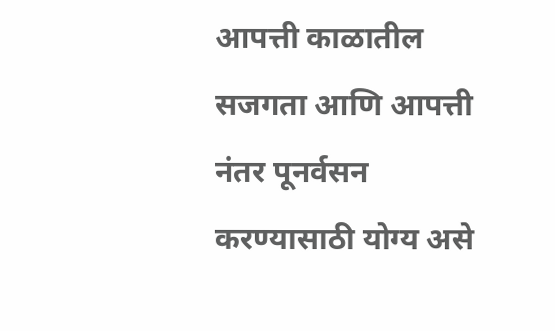आपत्ती काळातील सजगता आणि आपत्ती नंतर पूनर्वसन करण्यासाठी योग्य असे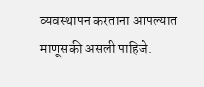व्यवस्थापन करताना आपल्यात माणूसकी असली पाहिजे.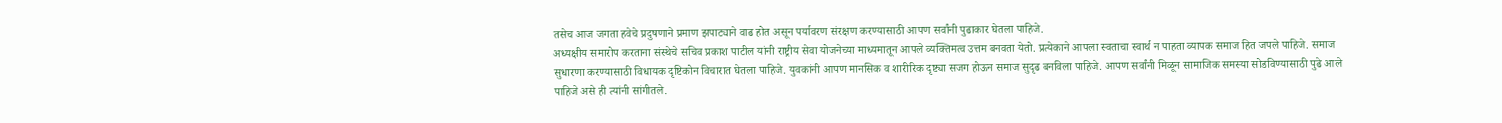तसेच आज जगता हवेचे प्रदुषणाने प्रमाण झपाट्याने वाढ होत असून पर्यावरण संरक्षण करण्यासाठी आपण सर्वांनी पुढाकार घेतला पाहिजे.
अध्यक्षीय समारोप करताना संस्थेचे सचिव प्रकाश पाटील यांनी राष्ट्रीय सेवा योजनेच्या माध्यमातून आपले व्यक्तिमत्व उत्तम बनवता येतो. प्रत्येकाने आपला स्वताचा स्वार्थ न पाहता व्यापक समाज हित जपले पाहिजे. समाज सुधारणा करण्यासाठी विधायक दृष्टिकोन विचारात घेतला पाहिजे. युवकांनी आपण मानसिक व शारीरिक दृष्ट्या सजग होऊन समाज सुदृढ बनविला पाहिजे. आपण सर्वांनी मिळून सामाजिक समस्या सोडविण्यासाठी पुढे आले पाहिजे असे ही त्यांनी सांगीतले.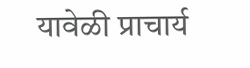यावेळी प्राचार्य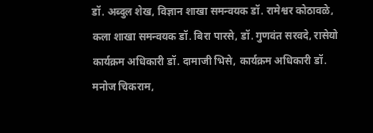डॉ. अब्दुल शेख, विज्ञान शाखा समन्वयक डॉ. रामेश्वर कोठावळे, कला शाखा समन्वयक डॉ. बिरा पारसे, डॉ. गुणवंत सरवदे, रासेयो कार्यक्रम अधिकारी डॉ. दामाजी भिसे, कार्यक्रम अधिकारी डॉ. मनोज चिकराम,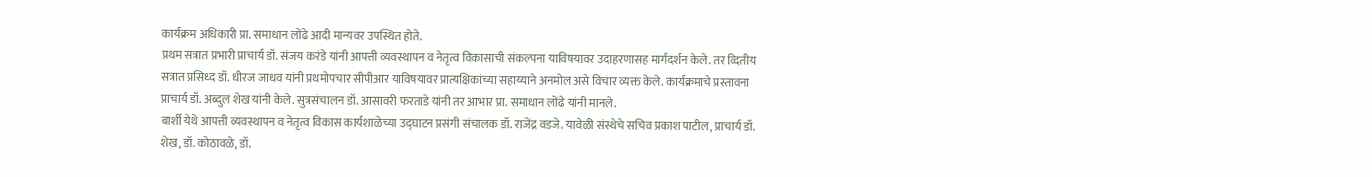कार्यक्रम अधिकारी प्रा. समाधान लोंढे आदी मान्यवर उपस्थित होते.
प्रथम सत्रात प्रभारी प्राचार्य डॉ. संजय करंडे यांनी आपत्ती व्यवस्थापन व नेतृत्व विकासाची संकल्पना याविषयावर उदाहरणासह मार्गदर्शन केले. तर व्दितीय सत्रात प्रसिध्द डॉ. धीरज जाधव यांनी प्रथमोपचार सीपीआर याविषयावर प्रात्यक्षिकांच्या सहाय्याने अनमोल असे विचार व्यक्त केले. कार्यक्रमाचे प्रस्तावना प्राचार्य डॉ. अब्दुल शेख यांनी केले. सुत्रसंचालन डॉ. आसावरी फरताडे यांनी तर आभार प्रा. समाधान लोंढे यांनी मानले.
बार्शी येथे आपत्ती व्यवस्थापन व नेतृत्व विकास कार्यशाळेच्या उद्घाटन प्रसंगी संचालक डॉ. राजेंद्र वडजे. यावेळी संस्थेचे सचिव प्रकाश पाटील, प्राचार्य डॉ. शेख, डॉ. कोठावळे, डॉ.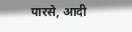पारसे, आदी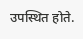उपस्थित होते.